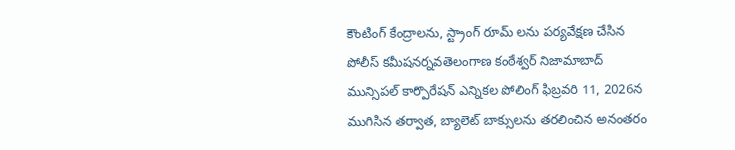కౌంటింగ్ కేంద్రాలను, స్ట్రాంగ్ రూమ్ లను పర్యవేక్షణ చేసిన పోలీస్ కమీషనర్నవతెలంగాణ కంఠేశ్వర్ నిజామాబాద్ మున్సిపల్ కార్పొరేషన్ ఎన్నికల పోలింగ్ ఫిబ్రవరి 11, 2026న ముగిసిన తర్వాత, బ్యాలెట్ బాక్సులను తరలించిన అనంతరం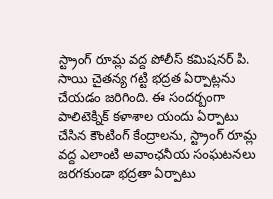స్ట్రాంగ్ రూమ్ల వద్ద పోలీస్ కమిషనర్ పి. సాయి చైతన్య గట్టి భద్రత ఏర్పాట్లను చేయడం జరిగింది. ఈ సందర్బంగా పాలిటెక్నిక్ కళాశాల యందు ఏర్పాటు చేసిన కౌంటింగ్ కేంద్రాలను, స్ట్రాంగ్ రూమ్ల వద్ద ఎలాంటి అవాంఛనీయ సంఘటనలు జరగకుండా భద్రతా ఏర్పాటు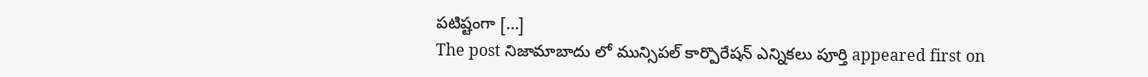పటిష్టంగా […]
The post నిజామాబాదు లో మున్సిపల్ కార్పొరేషన్ ఎన్నికలు పూర్తి appeared first on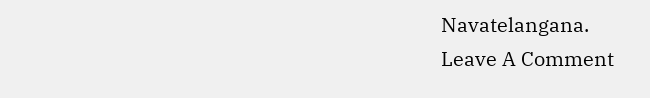Navatelangana.
Leave A Comment